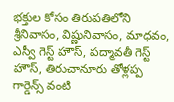భక్తుల కోసం తిరుపతిలోని శ్రీనివాసం, విష్ణునివాసం, మాధవం, ఎస్వీ గెస్ట్ హౌస్, పద్మావతీ గెస్ట్ హౌస్, తిరుచానూరు తోళ్లప్ప గార్డెన్స్ వంటి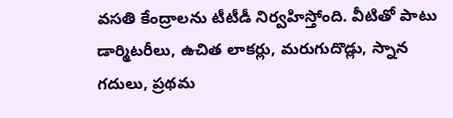వసతి కేంద్రాలను టీటీడీ నిర్వహిస్తోంది. వీటితో పాటు డార్మిటరీలు, ఉచిత లాకర్లు, మరుగుదొడ్లు, స్నాన గదులు, ప్రథమ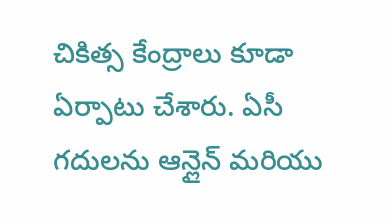చికిత్స కేంద్రాలు కూడా ఏర్పాటు చేశారు. ఏసీ గదులను ఆన్లైన్ మరియు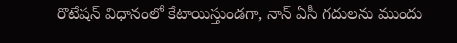రొటేషన్ విధానంలో కేటాయిస్తుండగా, నాన్ ఏసీ గదులను ముందు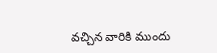వచ్చిన వారికి ముందు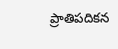ప్రాతిపదికన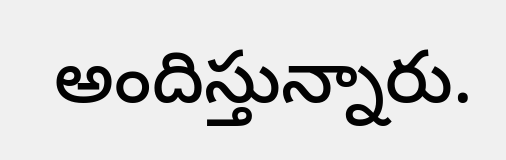అందిస్తున్నారు.